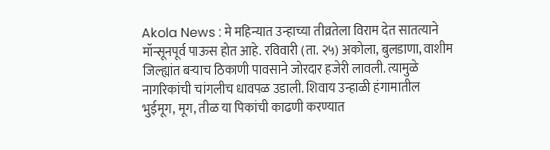Akola News : मे महिन्यात उन्हाच्या तीव्रतेला विराम देत सातत्याने मॉन्सूनपूर्व पाऊस होत आहे. रविवारी (ता. २५) अकोला, बुलडाणा, वाशीम जिल्ह्यांत बऱ्याच ठिकाणी पावसाने जोरदार हजेरी लावली. त्यामुळे नागरिकांची चांगलीच धावपळ उडाली. शिवाय उन्हाळी हंगामातील भुईमूग, मूग, तीळ या पिकांची काढणी करण्यात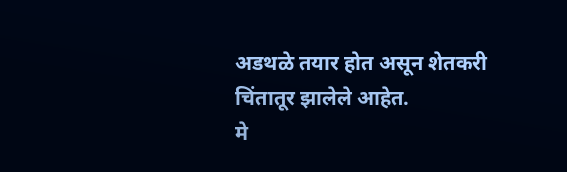अडथळे तयार होत असून शेतकरी चिंतातूर झालेले आहेत.
मे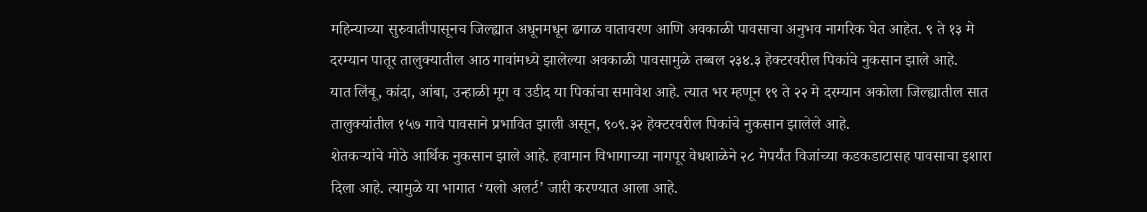महिन्याच्या सुरुवातीपासूनच जिल्ह्यात अधूनमधून ढगाळ वातावरण आणि अवकाळी पावसाचा अनुभव नागरिक घेत आहेत. ९ ते १३ मे दरम्यान पातूर तालुक्यातील आठ गावांमध्ये झालेल्या अवकाळी पावसामुळे तब्बल २३४.३ हेक्टरवरील पिकांचे नुकसान झाले आहे.
यात लिंबू, कांदा, आंबा, उन्हाळी मूग व उडीद या पिकांचा समावेश आहे. त्यात भर म्हणून १९ ते २२ मे दरम्यान अकोला जिल्ह्यातील सात तालुक्यांतील १५७ गावे पावसाने प्रभावित झाली असून, ९०९.३२ हेक्टरवरील पिकांचे नुकसान झालेले आहे.
शेतकऱ्यांचे मोठे आर्थिक नुकसान झाले आहे. हवामान विभागाच्या नागपूर वेधशाळेने २८ मेपर्यंत विजांच्या कडकडाटासह पावसाचा इशारा दिला आहे. त्यामुळे या भागात ‘यलो अलर्ट’ जारी करण्यात आला आहे.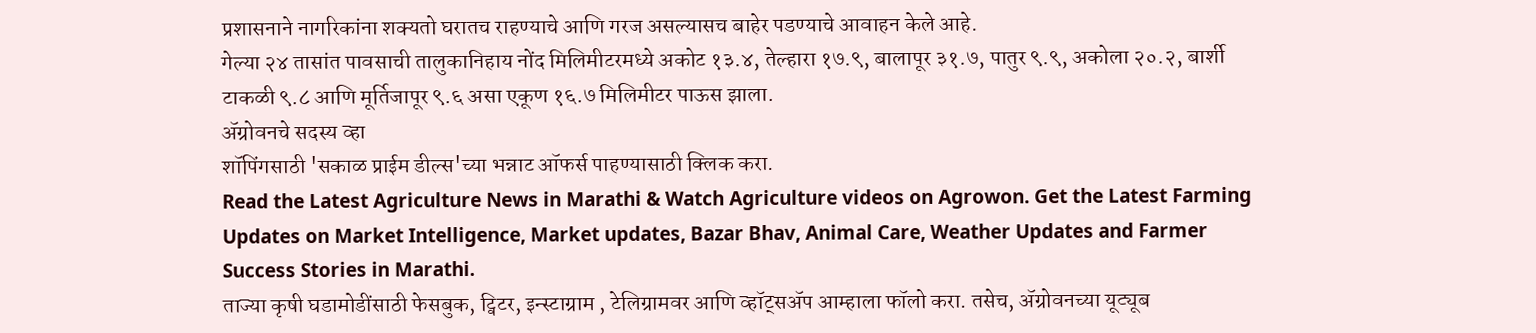प्रशासनाने नागरिकांना शक्यतो घरातच राहण्याचे आणि गरज असल्यासच बाहेर पडण्याचे आवाहन केले आहे.
गेल्या २४ तासांत पावसाची तालुकानिहाय नोंद मिलिमीटरमध्ये अकोट १३.४, तेल्हारा १७.९, बालापूर ३१.७, पातुर ९.९, अकोला २०.२, बार्शी टाकळी ९.८ आणि मूर्तिजापूर ९.६ असा एकूण १६.७ मिलिमीटर पाऊस झाला.
ॲग्रोवनचे सदस्य व्हा
शॉपिंगसाठी 'सकाळ प्राईम डील्स'च्या भन्नाट ऑफर्स पाहण्यासाठी क्लिक करा.
Read the Latest Agriculture News in Marathi & Watch Agriculture videos on Agrowon. Get the Latest Farming Updates on Market Intelligence, Market updates, Bazar Bhav, Animal Care, Weather Updates and Farmer Success Stories in Marathi.
ताज्या कृषी घडामोडींसाठी फेसबुक, ट्विटर, इन्स्टाग्राम , टेलिग्रामवर आणि व्हॉट्सॲप आम्हाला फॉलो करा. तसेच, ॲग्रोवनच्या यूट्यूब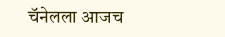चॅनेलला आजच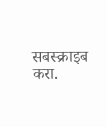सबस्क्राइब करा.